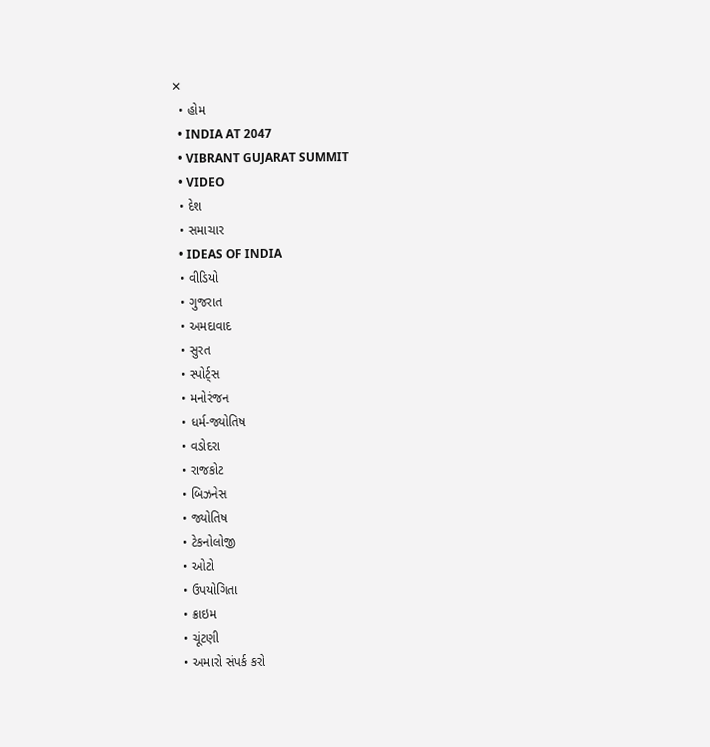✕
  • હોમ
  • INDIA AT 2047
  • VIBRANT GUJARAT SUMMIT
  • VIDEO
  • દેશ
  • સમાચાર
  • IDEAS OF INDIA
  • વીડિયો
  • ગુજરાત
  • અમદાવાદ
  • સુરત
  • સ્પોર્ટ્સ
  • મનોરંજન
  • ધર્મ-જ્યોતિષ
  • વડોદરા
  • રાજકોટ
  • બિઝનેસ
  • જ્યોતિષ
  • ટેકનોલોજી
  • ઓટો
  • ઉપયોગિતા
  • ક્રાઇમ
  • ચૂંટણી
  • અમારો સંપર્ક કરો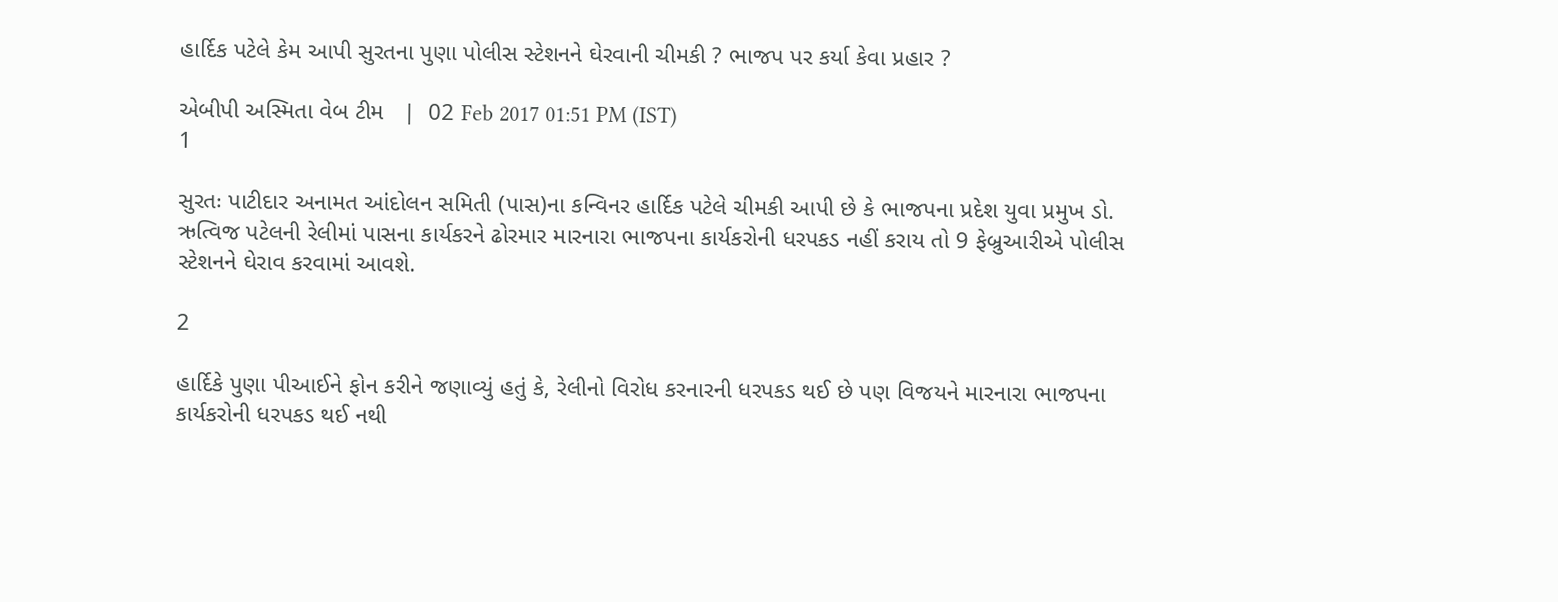હાર્દિક પટેલે કેમ આપી સુરતના પુણા પોલીસ સ્ટેશનને ઘેરવાની ચીમકી ? ભાજપ પર કર્યા કેવા પ્રહાર ?

એબીપી અસ્મિતા વેબ ટીમ   |  02 Feb 2017 01:51 PM (IST)
1

સુરતઃ પાટીદાર અનામત આંદોલન સમિતી (પાસ)ના કન્વિનર હાર્દિક પટેલે ચીમકી આપી છે કે ભાજપના પ્રદેશ યુવા પ્રમુખ ડો. ઋત્વિજ પટેલની રેલીમાં પાસના કાર્યકરને ઢોરમાર મારનારા ભાજપના કાર્યકરોની ધરપકડ નહીં કરાય તો 9 ફેબ્રુઆરીએ પોલીસ સ્ટેશનને ઘેરાવ કરવામાં આવશે.

2

હાર્દિકે પુણા પીઆઈને ફોન કરીને જણાવ્યું હતું કે, રેલીનો વિરોધ કરનારની ધરપકડ થઈ છે પણ વિજયને મારનારા ભાજપના કાર્યકરોની ધરપકડ થઈ નથી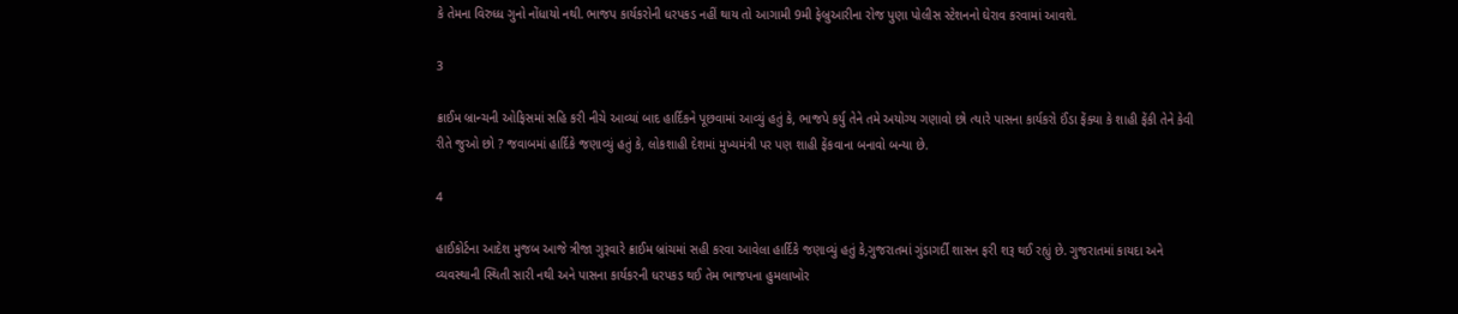કે તેમના વિરુધ્ધ ગુનો નોંધાયો નથી. ભાજપ કાર્યકરોની ધરપકડ નહીં થાય તો આગામી 9મી ફેબ્રુઆરીના રોજ પુણા પોલીસ સ્ટેશનનો ઘેરાવ કરવામાં આવશે.

3

ક્રાઈમ બ્રાન્ચની ઓફિસમાં સહિ કરી નીચે આવ્યાં બાદ હાર્દિકને પૂછવામાં આવ્યું હતું કે, ભાજપે કર્યુ તેને તમે અયોગ્ય ગણાવો છો ત્યારે પાસના કાર્યકરો ઈંડા ફેંક્યા કે શાહી ફેંકી તેને કેવી રીતે જુઓ છો ? જવાબમાં હાર્દિકે જણાવ્યું હતું કે, લોકશાહી દેશમાં મુખ્યમંત્રી પર પણ શાહી ફેંકવાના બનાવો બન્યા છે.

4

હાઈકોર્ટના આદેશ મુજબ આજે ત્રીજા ગુરૂવારે ક્રાઈમ બ્રાંચમાં સહી કરવા આવેલા હાર્દિકે જણાવ્યું હતું કે,ગુજરાતમાં ગુંડાગર્દી શાસન ફરી શરૂ થઈ રહ્યું છે. ગુજરાતમાં કાયદા અને વ્યવસ્થાની સ્થિતી સારી નથી અને પાસના કાર્યકરની ધરપકડ થઈ તેમ ભાજપના હુમલાખોર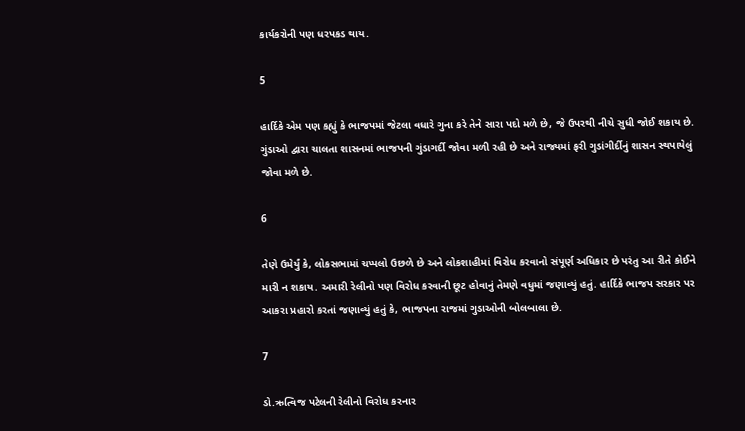કાર્યકરોની પણ ધરપકડ થાય.

5

હાર્દિકે એમ પણ કહ્યું કે ભાજપમાં જેટલા વધારે ગુના કરે તેને સારા પદો મળે છે, જે ઉપરથી નીચે સુધી જોઈ શકાય છે. ગુંડાઓ દ્વારા ચાલતા શાસનમાં ભાજપની ગુંડાગર્દી જોવા મળી રહી છે અને રાજ્યમાં ફરી ગુડાંગીર્દીનું શાસન સ્થપાયેલું જોવા મળે છે.

6

તેણે ઉમેર્યું કે, લોકસભામાં ચપ્પલો ઉછળે છે અને લોકશાહીમાં વિરોધ કરવાનો સંપૂર્ણ અધિકાર છે પરંતુ આ રીતે કોઈને મારી ન શકાય. અમારી રેલીનો પણ વિરોધ કરવાની છૂટ હોવાનું તેમણે વધુમાં જણાવ્યું હતું. હાર્દિકે ભાજપ સરકાર પર આકરા પ્રહારો કરતાં જણાવ્યું હતું કે, ભાજપના રાજમાં ગુડાઓની બોલબાલા છે.

7

ડો.ઋત્વિજ પટેલની રેલીનો વિરોધ કરનાર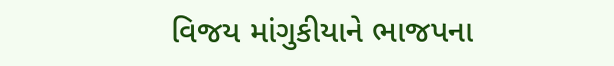વિજય માંગુકીયાને ભાજપના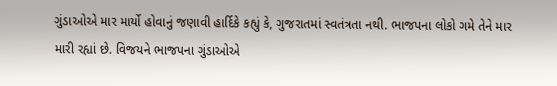ગુંડાઓએ માર માર્યો હોવાનું જણાવી હાર્દિકે કહ્યું કે, ગુજરાતમાં સ્વતંત્રતા નથી. ભાજપના લોકો ગમે તેને માર મારી રહ્યાં છે. વિજયને ભાજપના ગુંડાઓએ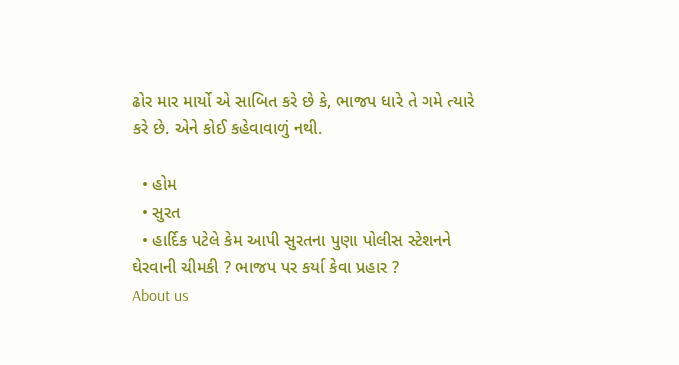ઢોર માર માર્યો એ સાબિત કરે છે કે, ભાજપ ધારે તે ગમે ત્યારે કરે છે. એને કોઈ કહેવાવાળું નથી.

  • હોમ
  • સુરત
  • હાર્દિક પટેલે કેમ આપી સુરતના પુણા પોલીસ સ્ટેશનને ઘેરવાની ચીમકી ? ભાજપ પર કર્યા કેવા પ્રહાર ?
About us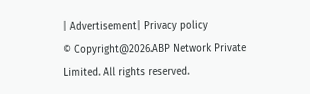| Advertisement| Privacy policy
© Copyright@2026.ABP Network Private Limited. All rights reserved.